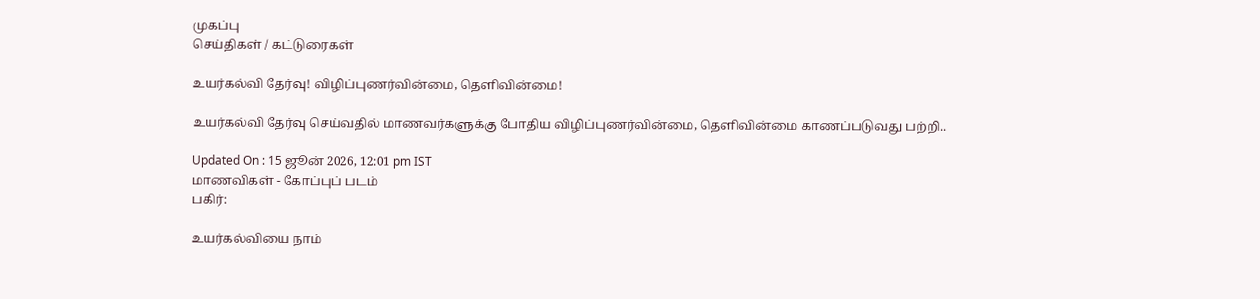முகப்பு
செய்திகள் / கட்டுரைகள்

உயர்கல்வி தேர்வு! விழிப்புணர்வின்மை, தெளிவின்மை!

உயர்கல்வி தேர்வு செய்வதில் மாணவர்களுக்கு போதிய விழிப்புணர்வின்மை, தெளிவின்மை காணப்படுவது பற்றி..

Updated On : 15 ஜூன் 2026, 12:01 pm IST
மாணவிகள் - கோப்புப் படம்
பகிர்:

உயர்கல்வியை நாம்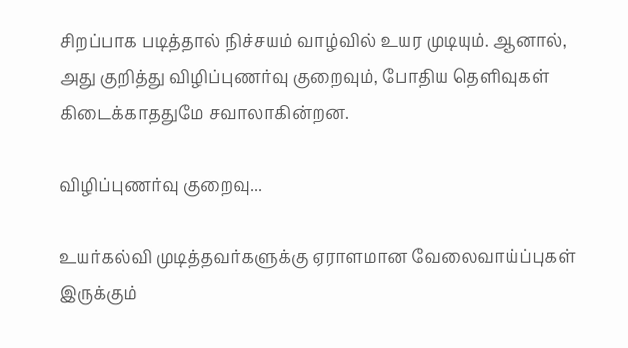சிறப்பாக படித்தால் நிச்சயம் வாழ்வில் உயர முடியும். ஆனால், அது குறித்து விழிப்புணர்வு குறைவும், போதிய தெளிவுகள் கிடைக்காததுமே சவாலாகின்றன.

விழிப்புணர்வு குறைவு...

உயர்கல்வி முடித்தவர்களுக்கு ஏராளமான வேலைவாய்ப்புகள் இருக்கும்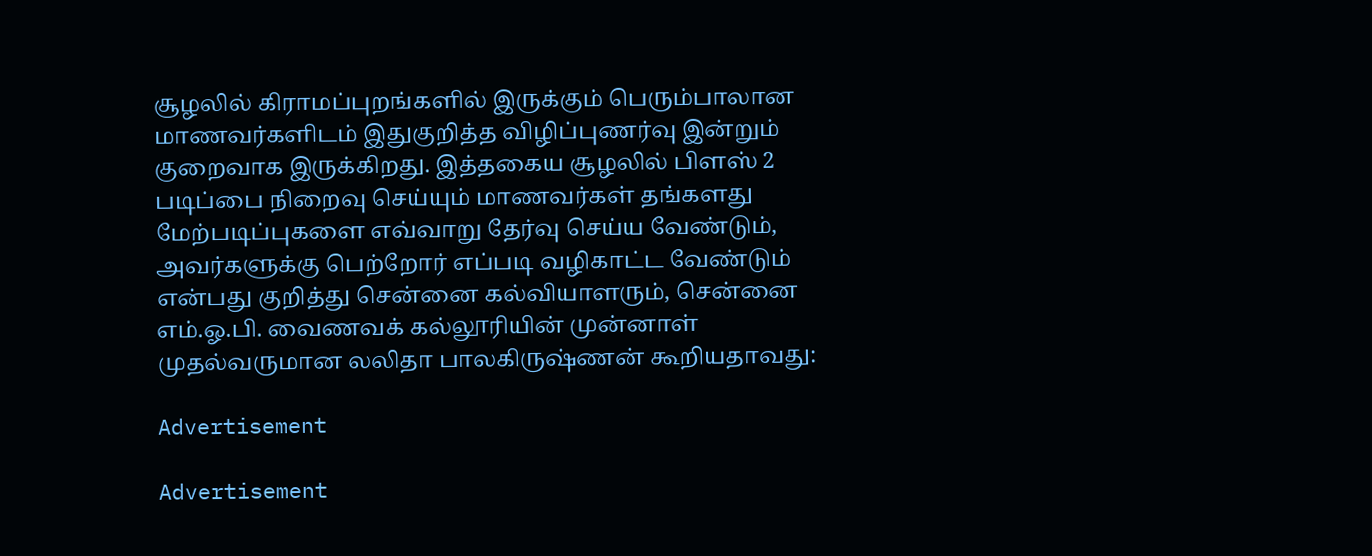சூழலில் கிராமப்புறங்களில் இருக்கும் பெரும்பாலான மாணவர்களிடம் இதுகுறித்த விழிப்புணர்வு இன்றும் குறைவாக இருக்கிறது. இத்தகைய சூழலில் பிளஸ் 2 படிப்பை நிறைவு செய்யும் மாணவர்கள் தங்களது மேற்படிப்புகளை எவ்வாறு தேர்வு செய்ய வேண்டும், அவர்களுக்கு பெற்றோர் எப்படி வழிகாட்ட வேண்டும் என்பது குறித்து சென்னை கல்வியாளரும், சென்னை எம்.ஓ.பி. வைணவக் கல்லூரியின் முன்னாள் முதல்வருமான லலிதா பாலகிருஷ்ணன் கூறியதாவது:

Advertisement

Advertisement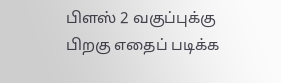பிளஸ் 2 வகுப்புக்கு பிறகு எதைப் படிக்க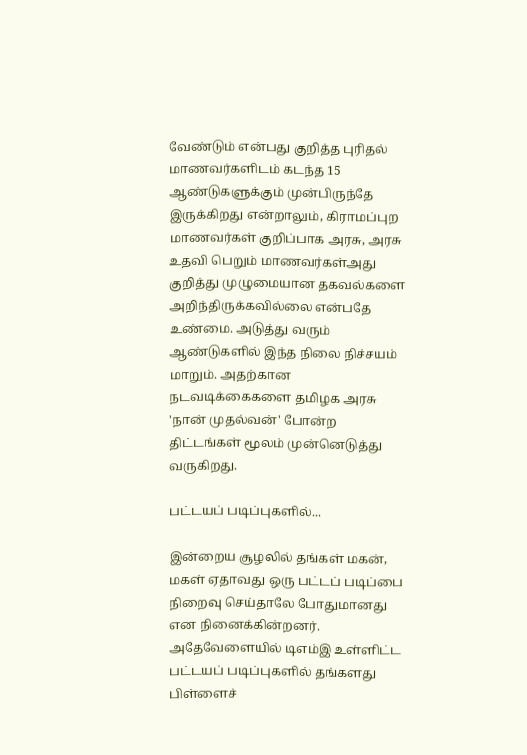வேண்டும் என்பது குறித்த புரிதல் மாணவர்களிடம் கடந்த 15 ஆண்டுகளுக்கும் முன்பிருந்தே இருக்கிறது என்றாலும், கிராமப்புற மாணவர்கள் குறிப்பாக அரசு, அரசு உதவி பெறும் மாணவர்கள்அது குறித்து முழுமையான தகவல்களை அறிந்திருக்கவில்லை என்பதே உண்மை. அடுத்து வரும் ஆண்டுகளில் இந்த நிலை நிச்சயம் மாறும். அதற்கான நடவடிக்கைகளை தமிழக அரசு 'நான் முதல்வன்' போன்ற திட்டங்கள் மூலம் முன்னெடுத்து வருகிறது.

பட்டயப் படிப்புகளில்...

இன்றைய சூழலில் தங்கள் மகன், மகள் ஏதாவது ஒரு பட்டப் படிப்பை நிறைவு செய்தாலே போதுமானது என நினைக்கின்றனர். அதேவேளையில் டிஎம்இ உள்ளிட்ட பட்டயப் படிப்புகளில் தங்களது பிள்ளைச்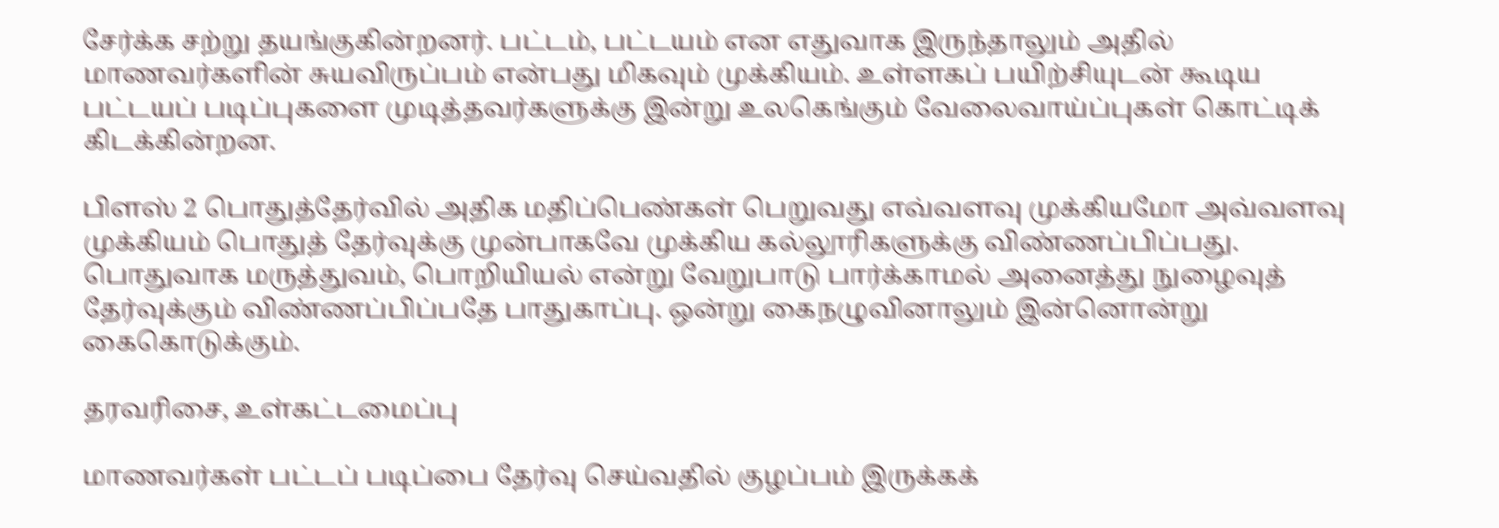சேர்க்க சற்று தயங்குகின்றனர். பட்டம், பட்டயம் என எதுவாக இருந்தாலும் அதில் மாணவர்களின் சுயவிருப்பம் என்பது மிகவும் முக்கியம். உள்ளகப் பயிற்சியுடன் கூடிய பட்டயப் படிப்புகளை முடித்தவர்களுக்கு இன்று உலகெங்கும் வேலைவாய்ப்புகள் கொட்டிக் கிடக்கின்றன.

பிளஸ் 2 பொதுத்தேர்வில் அதிக மதிப்பெண்கள் பெறுவது எவ்வளவு முக்கியமோ அவ்வளவு முக்கியம் பொதுத் தேர்வுக்கு முன்பாகவே முக்கிய கல்லூரிகளுக்கு விண்ணப்பிப்பது. பொதுவாக மருத்துவம், பொறியியல் என்று வேறுபாடு பார்க்காமல் அனைத்து நுழைவுத் தேர்வுக்கும் விண்ணப்பிப்பதே பாதுகாப்பு. ஒன்று கைநழுவினாலும் இன்னொன்று கைகொடுக்கும்.

தரவரிசை, உள்கட்டமைப்பு

மாணவர்கள் பட்டப் படிப்பை தேர்வு செய்வதில் குழப்பம் இருக்கக்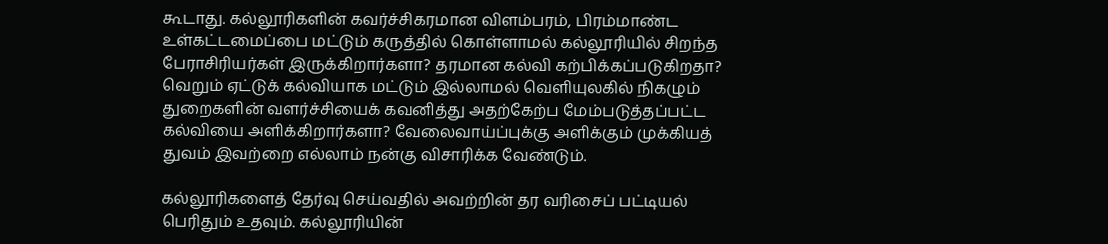கூடாது. கல்லூரிகளின் கவர்ச்சிகரமான விளம்பரம், பிரம்மாண்ட உள்கட்டமைப்பை மட்டும் கருத்தில் கொள்ளாமல் கல்லூரியில் சிறந்த பேராசிரியர்கள் இருக்கிறார்களா? தரமான கல்வி கற்பிக்கப்படுகிறதா? வெறும் ஏட்டுக் கல்வியாக மட்டும் இல்லாமல் வெளியுலகில் நிகழும் துறைகளின் வளர்ச்சியைக் கவனித்து அதற்கேற்ப மேம்படுத்தப்பட்ட கல்வியை அளிக்கிறார்களா? வேலைவாய்ப்புக்கு அளிக்கும் முக்கியத் துவம் இவற்றை எல்லாம் நன்கு விசாரிக்க வேண்டும்.

கல்லூரிகளைத் தேர்வு செய்வதில் அவற்றின் தர வரிசைப் பட்டியல் பெரிதும் உதவும். கல்லூரியின்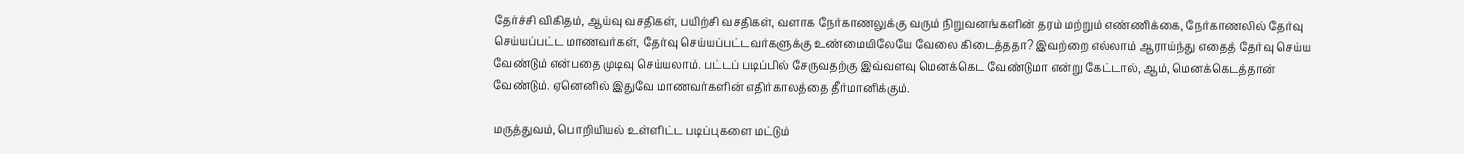தேர்ச்சி விகிதம், ஆய்வு வசதிகள், பயிற்சி வசதிகள், வளாக நேர்காணலுக்கு வரும் நிறுவனங்களின் தரம் மற்றும் எண்ணிக்கை, நேர்காணலில் தேர்வு செய்யப்பட்ட மாணவர்கள், தேர்வு செய்யப்பட்டவர்களுக்கு உண்மையிலேயே வேலை கிடைத்ததா? இவற்றை எல்லாம் ஆராய்ந்து எதைத் தேர்வு செய்ய வேண்டும் என்பதை முடிவு செய்யலாம். பட்டப் படிப்பில் சேருவதற்கு இவ்வளவு மெனக்கெட வேண்டுமா என்று கேட்டால், ஆம், மெனக்கெடத்தான் வேண்டும். ஏனெனில் இதுவே மாணவர்களின் எதிர்காலத்தை தீர்மானிக்கும்.

மருத்துவம், பொறியியல் உள்ளிட்ட படிப்புகளை மட்டும்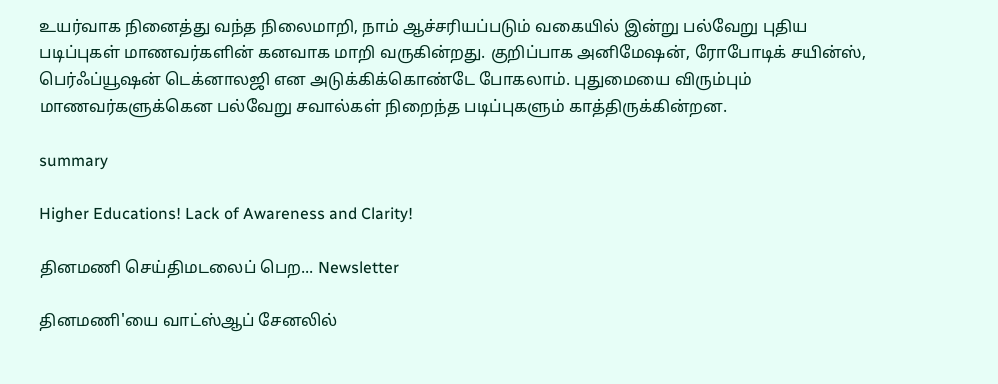உயர்வாக நினைத்து வந்த நிலைமாறி, நாம் ஆச்சரியப்படும் வகையில் இன்று பல்வேறு புதிய படிப்புகள் மாணவர்களின் கனவாக மாறி வருகின்றது. குறிப்பாக அனிமேஷன், ரோபோடிக் சயின்ஸ், பெர்ஃப்யூஷன் டெக்னாலஜி என அடுக்கிக்கொண்டே போகலாம். புதுமையை விரும்பும் மாணவர்களுக்கென பல்வேறு சவால்கள் நிறைந்த படிப்புகளும் காத்திருக்கின்றன.

summary

Higher Educations! Lack of Awareness and Clarity!

தினமணி செய்திமடலைப் பெற... Newsletter

தினமணி'யை வாட்ஸ்ஆப் சேனலில்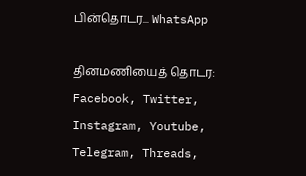பின்தொடர... WhatsApp

தினமணியைத் தொடர: Facebook, Twitter, Instagram, Youtube, Telegram, Threads,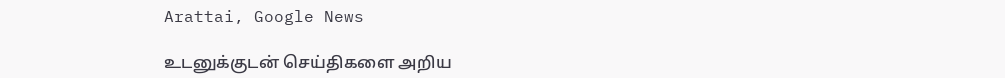Arattai, Google News

உடனுக்குடன் செய்திகளை அறிய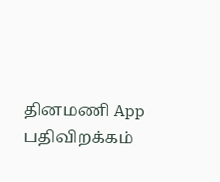தினமணி App பதிவிறக்கம்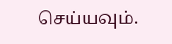செய்யவும்.